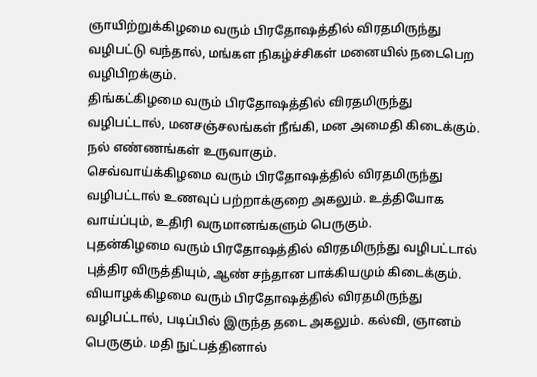ஞாயிற்றுக்கிழமை வரும் பிரதோஷத்தில் விரதமிருந்து வழிபட்டு வந்தால், மங்கள நிகழ்ச்சிகள் மனையில் நடைபெற வழிபிறக்கும்.
திங்கட்கிழமை வரும் பிரதோஷத்தில் விரதமிருந்து வழிபட்டால், மனசஞ்சலங்கள் நீங்கி, மன அமைதி கிடைக்கும். நல் எண்ணங்கள் உருவாகும்.
செவ்வாய்க்கிழமை வரும் பிரதோஷத்தில் விரதமிருந்து வழிபட்டால் உணவுப் பற்றாக்குறை அகலும். உத்தியோக வாய்ப்பும், உதிரி வருமானங்களும் பெருகும்.
புதன்கிழமை வரும் பிரதோஷத்தில் விரதமிருந்து வழிபட்டால் புத்திர விருத்தியும், ஆண் சந்தான பாக்கியமும் கிடைக்கும்.
வியாழக்கிழமை வரும் பிரதோஷத்தில் விரதமிருந்து வழிபட்டால், படிப்பில் இருந்த தடை அகலும். கல்வி, ஞானம் பெருகும். மதி நுட்பத்தினால்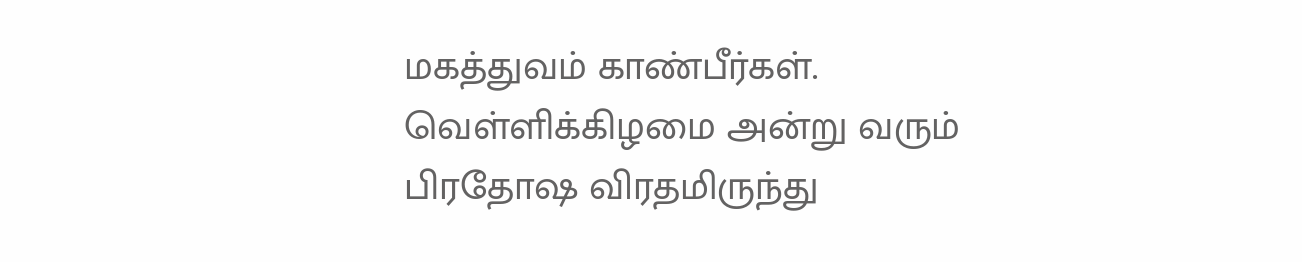மகத்துவம் காண்பீர்கள்.
வெள்ளிக்கிழமை அன்று வரும் பிரதோஷ விரதமிருந்து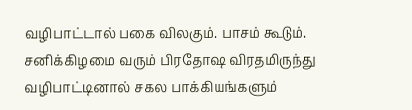வழிபாட்டால் பகை விலகும். பாசம் கூடும்.
சனிக்கிழமை வரும் பிரதோஷ விரதமிருந்து வழிபாட்டினால் சகல பாக்கியங்களும்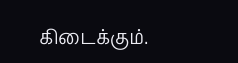கிடைக்கும்.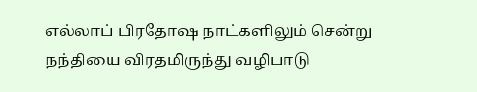எல்லாப் பிரதோஷ நாட்களிலும் சென்று நந்தியை விரதமிருந்து வழிபாடு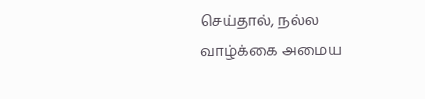செய்தால், நல்ல வாழ்க்கை அமைய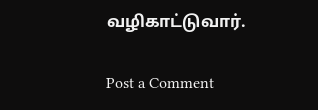வழிகாட்டுவார்.

Post a Comment